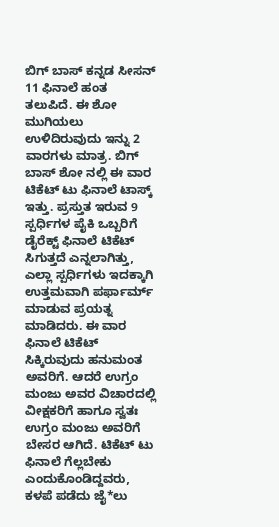ಬಿಗ್ ಬಾಸ್ ಕನ್ನಡ ಸೀಸನ್ 11 ಫಿನಾಲೆ ಹಂತ ತಲುಪಿದೆ. ಈ ಶೋ ಮುಗಿಯಲು ಉಳಿದಿರುವುದು ಇನ್ನು 2 ವಾರಗಳು ಮಾತ್ರ. ಬಿಗ್ ಬಾಸ್ ಶೋ ನಲ್ಲಿ ಈ ವಾರ ಟಿಕೆಟ್ ಟು ಫಿನಾಲೆ ಟಾಸ್ಕ್ ಇತ್ತು. ಪ್ರಸ್ತುತ ಇರುವ 9 ಸ್ಪರ್ಧಿಗಳ ಪೈಕಿ ಒಬ್ಬರಿಗೆ ಡೈರೆಕ್ಟ್ ಫಿನಾಲೆ ಟಿಕೆಟ್ ಸಿಗುತ್ತದೆ ಎನ್ನಲಾಗಿತ್ತು, ಎಲ್ಲಾ ಸ್ಪರ್ಧಿಗಳು ಇದಕ್ಕಾಗಿ ಉತ್ತಮವಾಗಿ ಪರ್ಫಾರ್ಮ್ ಮಾಡುವ ಪ್ರಯತ್ನ ಮಾಡಿದರು. ಈ ವಾರ ಫಿನಾಲೆ ಟಿಕೆಟ್ ಸಿಕ್ಕಿರುವುದು ಹನುಮಂತ ಅವರಿಗೆ. ಆದರೆ ಉಗ್ರಂ ಮಂಜು ಅವರ ವಿಚಾರದಲ್ಲಿ ವೀಕ್ಷಕರಿಗೆ ಹಾಗೂ ಸ್ವತಃ ಉಗ್ರಂ ಮಂಜು ಅವರಿಗೆ ಬೇಸರ ಆಗಿದೆ. ಟಿಕೆಟ್ ಟು ಫಿನಾಲೆ ಗೆಲ್ಲಬೇಕು ಎಂದುಕೊಂಡಿದ್ದವರು, ಕಳಪೆ ಪಡೆದು ಜೈ*ಲು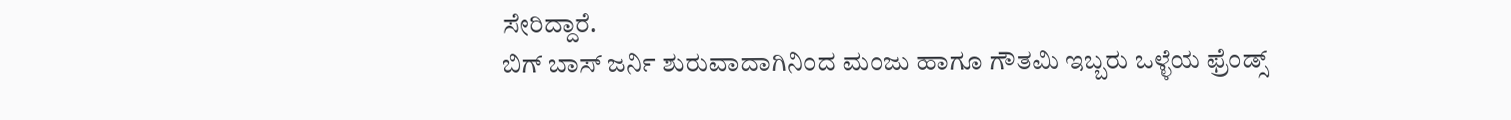ಸೇರಿದ್ದಾರೆ.
ಬಿಗ್ ಬಾಸ್ ಜರ್ನಿ ಶುರುವಾದಾಗಿನಿಂದ ಮಂಜು ಹಾಗೂ ಗೌತಮಿ ಇಬ್ಬರು ಒಳ್ಳೆಯ ಫ್ರೆಂಡ್ಸ್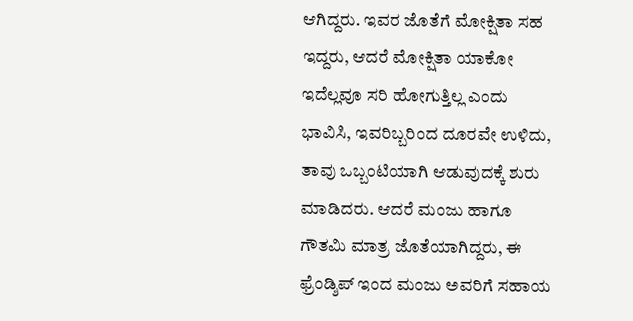ಆಗಿದ್ದರು. ಇವರ ಜೊತೆಗೆ ಮೋಕ್ಷಿತಾ ಸಹ ಇದ್ದರು, ಆದರೆ ಮೋಕ್ಷಿತಾ ಯಾಕೋ ಇದೆಲ್ಲವೂ ಸರಿ ಹೋಗುತ್ತಿಲ್ಲ ಎಂದು ಭಾವಿಸಿ, ಇವರಿಬ್ಬರಿಂದ ದೂರವೇ ಉಳಿದು, ತಾವು ಒಬ್ಬಂಟಿಯಾಗಿ ಆಡುವುದಕ್ಕೆ ಶುರು ಮಾಡಿದರು. ಆದರೆ ಮಂಜು ಹಾಗೂ ಗೌತಮಿ ಮಾತ್ರ ಜೊತೆಯಾಗಿದ್ದರು, ಈ ಫ್ರೆಂಡ್ಶಿಪ್ ಇಂದ ಮಂಜು ಅವರಿಗೆ ಸಹಾಯ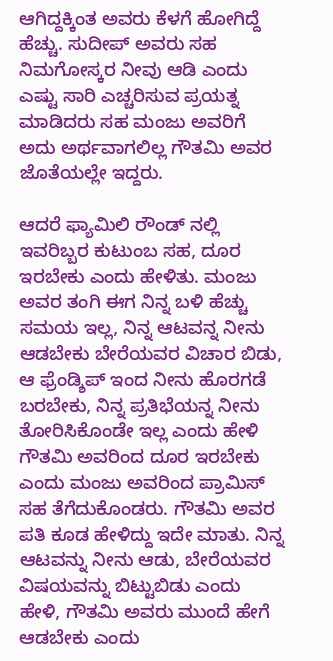ಆಗಿದ್ದಕ್ಕಿಂತ ಅವರು ಕೆಳಗೆ ಹೋಗಿದ್ದೆ ಹೆಚ್ಚು. ಸುದೀಪ್ ಅವರು ಸಹ ನಿಮಗೋಸ್ಕರ ನೀವು ಆಡಿ ಎಂದು ಎಷ್ಟು ಸಾರಿ ಎಚ್ಚರಿಸುವ ಪ್ರಯತ್ನ ಮಾಡಿದರು ಸಹ ಮಂಜು ಅವರಿಗೆ ಅದು ಅರ್ಥವಾಗಲಿಲ್ಲ ಗೌತಮಿ ಅವರ ಜೊತೆಯಲ್ಲೇ ಇದ್ದರು.

ಆದರೆ ಫ್ಯಾಮಿಲಿ ರೌಂಡ್ ನಲ್ಲಿ ಇವರಿಬ್ಬರ ಕುಟುಂಬ ಸಹ, ದೂರ ಇರಬೇಕು ಎಂದು ಹೇಳಿತು. ಮಂಜು ಅವರ ತಂಗಿ ಈಗ ನಿನ್ನ ಬಳಿ ಹೆಚ್ಚು ಸಮಯ ಇಲ್ಲ, ನಿನ್ನ ಆಟವನ್ನ ನೀನು ಆಡಬೇಕು ಬೇರೆಯವರ ವಿಚಾರ ಬಿಡು, ಆ ಫ್ರೆಂಡ್ಶಿಪ್ ಇಂದ ನೀನು ಹೊರಗಡೆ ಬರಬೇಕು, ನಿನ್ನ ಪ್ರತಿಭೆಯನ್ನ ನೀನು ತೋರಿಸಿಕೊಂಡೇ ಇಲ್ಲ ಎಂದು ಹೇಳಿ ಗೌತಮಿ ಅವರಿಂದ ದೂರ ಇರಬೇಕು ಎಂದು ಮಂಜು ಅವರಿಂದ ಪ್ರಾಮಿಸ್ ಸಹ ತೆಗೆದುಕೊಂಡರು. ಗೌತಮಿ ಅವರ ಪತಿ ಕೂಡ ಹೇಳಿದ್ದು ಇದೇ ಮಾತು. ನಿನ್ನ ಆಟವನ್ನು ನೀನು ಆಡು, ಬೇರೆಯವರ ವಿಷಯವನ್ನು ಬಿಟ್ಟುಬಿಡು ಎಂದು ಹೇಳಿ, ಗೌತಮಿ ಅವರು ಮುಂದೆ ಹೇಗೆ ಆಡಬೇಕು ಎಂದು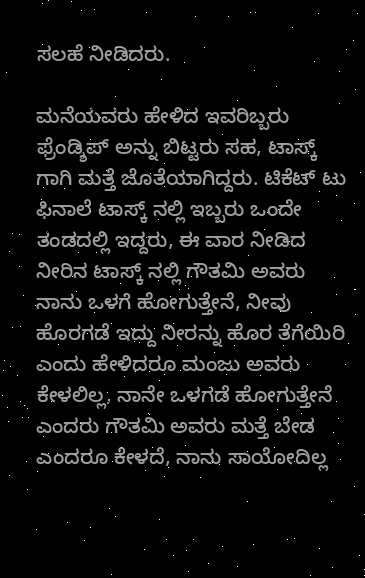ಸಲಹೆ ನೀಡಿದರು.

ಮನೆಯವರು ಹೇಳಿದ ಇವರಿಬ್ಬರು ಫ್ರೆಂಡ್ಶಿಪ್ ಅನ್ನು ಬಿಟ್ಟರು ಸಹ, ಟಾಸ್ಕ್ ಗಾಗಿ ಮತ್ತೆ ಜೊತೆಯಾಗಿದ್ದರು. ಟಿಕೆಟ್ ಟು ಫಿನಾಲೆ ಟಾಸ್ಕ್ ನಲ್ಲಿ ಇಬ್ಬರು ಒಂದೇ ತಂಡದಲ್ಲಿ ಇದ್ದರು, ಈ ವಾರ ನೀಡಿದ ನೀರಿನ ಟಾಸ್ಕ್ ನಲ್ಲಿ ಗೌತಮಿ ಅವರು ನಾನು ಒಳಗೆ ಹೋಗುತ್ತೇನೆ, ನೀವು ಹೊರಗಡೆ ಇದ್ದು ನೀರನ್ನು ಹೊರ ತೆಗೆಯಿರಿ ಎಂದು ಹೇಳಿದರೂ ಮಂಜು ಅವರು ಕೇಳಲಿಲ್ಲ, ನಾನೇ ಒಳಗಡೆ ಹೋಗುತ್ತೇನೆ ಎಂದರು ಗೌತಮಿ ಅವರು ಮತ್ತೆ ಬೇಡ ಎಂದರೂ ಕೇಳದೆ, ನಾನು ಸಾಯೋದಿಲ್ಲ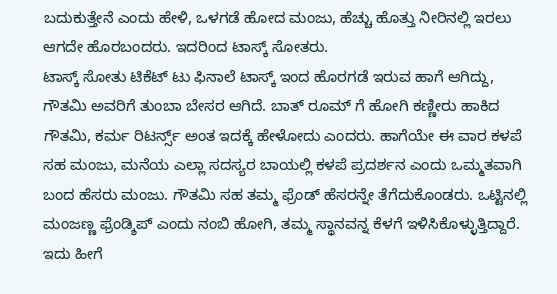ಬದುಕುತ್ತೇನೆ ಎಂದು ಹೇಳಿ, ಒಳಗಡೆ ಹೋದ ಮಂಜು, ಹೆಚ್ಚು ಹೊತ್ತು ನೀರಿನಲ್ಲಿ ಇರಲು ಆಗದೇ ಹೊರಬಂದರು. ಇದರಿಂದ ಟಾಸ್ಕ್ ಸೋತರು.
ಟಾಸ್ಕ್ ಸೋತು ಟಿಕೆಟ್ ಟು ಫಿನಾಲೆ ಟಾಸ್ಕ್ ಇಂದ ಹೊರಗಡೆ ಇರುವ ಹಾಗೆ ಆಗಿದ್ದು, ಗೌತಮಿ ಅವರಿಗೆ ತುಂಬಾ ಬೇಸರ ಆಗಿದೆ. ಬಾತ್ ರೂಮ್ ಗೆ ಹೋಗಿ ಕಣ್ಣೀರು ಹಾಕಿದ ಗೌತಮಿ, ಕರ್ಮ ರಿಟರ್ನ್ಸ್ ಅಂತ ಇದಕ್ಕೆ ಹೇಳೋದು ಎಂದರು. ಹಾಗೆಯೇ ಈ ವಾರ ಕಳಪೆ ಸಹ ಮಂಜು, ಮನೆಯ ಎಲ್ಲಾ ಸದಸ್ಯರ ಬಾಯಲ್ಲಿ ಕಳಪೆ ಪ್ರದರ್ಶನ ಎಂದು ಒಮ್ಮತವಾಗಿ ಬಂದ ಹೆಸರು ಮಂಜು. ಗೌತಮಿ ಸಹ ತಮ್ಮ ಫ್ರೆಂಡ್ ಹೆಸರನ್ನೇ ತೆಗೆದುಕೊಂಡರು. ಒಟ್ಟಿನಲ್ಲಿ ಮಂಜಣ್ಣ ಫ್ರೆಂಡ್ಶಿಪ್ ಎಂದು ನಂಬಿ ಹೋಗಿ, ತಮ್ಮ ಸ್ಥಾನವನ್ನ ಕೆಳಗೆ ಇಳಿಸಿಕೊಳ್ಳುತ್ತಿದ್ದಾರೆ. ಇದು ಹೀಗೆ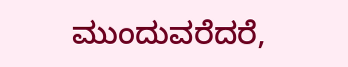ಮುಂದುವರೆದರೆ,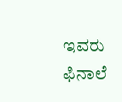ಇವರು ಫಿನಾಲೆ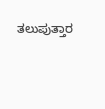ತಲುಪುತ್ತಾರ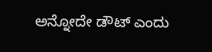ಅನ್ನೋದೇ ಡೌಟ್ ಎಂದು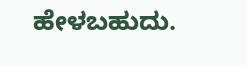ಹೇಳಬಹುದು.